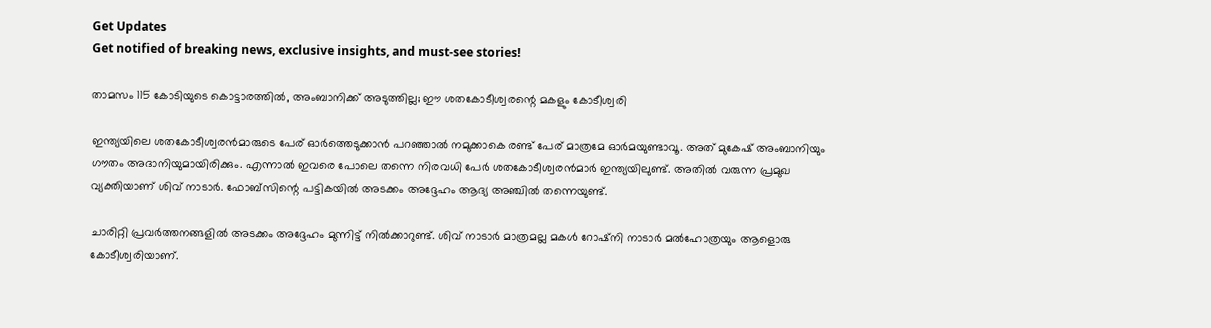Get Updates
Get notified of breaking news, exclusive insights, and must-see stories!

താമസം 115 കോടിയുടെ കൊട്ടാരത്തില്‍, അംബാനിക്ക് അടുത്തില്ല; ഈ ശതകോടീശ്വരന്റെ മകളും കോടീശ്വരി

ഇന്ത്യയിലെ ശതകോടീശ്വരന്‍മാരുടെ പേര് ഓര്‍ത്തെടുക്കാന്‍ പറഞ്ഞാല്‍ നമുക്കാകെ രണ്ട് പേര് മാത്രമേ ഓര്‍മയുണ്ടാവൂ. അത് മുകേഷ് അംബാനിയും ഗൗതം അദാനിയുമായിരിക്കും. എന്നാല്‍ ഇവരെ പോലെ തന്നെ നിരവധി പേര്‍ ശതകോടീശ്വരന്‍മാര്‍ ഇന്ത്യയിലുണ്ട്. അതില്‍ വരുന്ന പ്രമുഖ വ്യക്തിയാണ് ശിവ് നാടാര്‍. ഫോബ്‌സിന്റെ പട്ടികയില്‍ അടക്കം അദ്ദേഹം ആദ്യ അഞ്ചില്‍ തന്നെയുണ്ട്.

ചാരിറ്റി പ്രവര്‍ത്തനങ്ങളില്‍ അടക്കം അദ്ദേഹം മുന്നിട്ട് നില്‍ക്കാറുണ്ട്. ശിവ് നാടാര്‍ മാത്രമല്ല മകള്‍ റോഷ്‌നി നാടാര്‍ മല്‍ഹോത്രയും ആളൊരു കോടീശ്വരിയാണ്.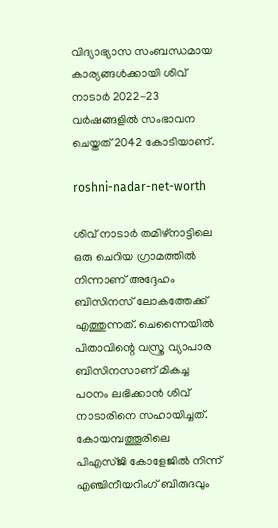വിദ്യാഭ്യാസ സംബന്ധമായ കാര്യങ്ങള്‍ക്കായി ശിവ് നാടാര്‍ 2022-23 വര്‍ഷങ്ങളില്‍ സംഭാവന ചെയ്തത് 2042 കോടിയാണ്.

roshni-nadar-net-worth

ശിവ് നാടാര്‍ തമിഴ്‌നാട്ടിലെ ഒരു ചെറിയ ഗ്രാമത്തില്‍ നിന്നാണ് അദ്ദേഹം ബിസിനസ് ലോകത്തേക്ക് എത്തുന്നത്. ചെന്നൈയില്‍ പിതാവിന്റെ വസ്ത്ര വ്യാപാര ബിസിനസാണ് മികച്ച പഠനം ലഭിക്കാന്‍ ശിവ് നാടാരിനെ സഹായിച്ചത്. കോയമ്പത്തൂരിലെ പിഎസ്ജി കോളേജില്‍ നിന്ന് എഞ്ചിനീയറിംഗ് ബിരുദവും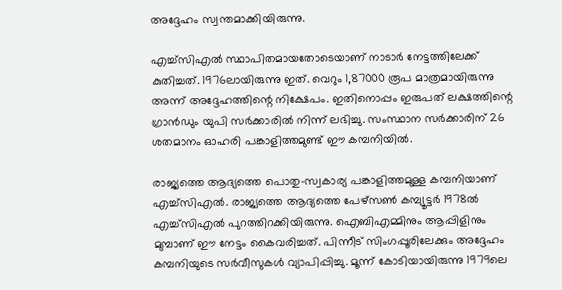അദ്ദേഹം സ്വന്തമാക്കിയിരുന്നു.

എച്ച്‌സിഎല്‍ സ്ഥാപിതമായതോടെയാണ് നാടാര്‍ നേട്ടത്തിലേക്ക് കുതിച്ചത്. 1976ലായിരുന്നു ഇത്. വെറും 1,87000 രൂപ മാത്രമായിരുന്നു അന്ന് അദ്ദേഹത്തിന്റെ നിക്ഷേപം. ഇതിനൊപ്പം ഇരുപത് ലക്ഷത്തിന്റെ ഗ്രാന്‍ഡും യുപി സര്‍ക്കാരില്‍ നിന്ന് ലഭിച്ചു. സംസ്ഥാന സര്‍ക്കാരിന് 26 ശതമാനം ഓഹരി പങ്കാളിത്തമുണ്ട് ഈ കമ്പനിയില്‍.

രാജ്യത്തെ ആദ്യത്തെ പൊതു-സ്വകാര്യ പങ്കാളിത്തമുള്ള കമ്പനിയാണ് എച്ച്‌സിഎല്‍. രാജ്യത്തെ ആദ്യത്തെ പേഴ്‌സണ്‍ കമ്പ്യൂട്ടര്‍ 1978ല്‍ എച്ച്‌സിഎല്‍ പുറത്തിറക്കിയിരുന്നു. ഐബിഎമ്മിനും ആപ്പിളിനും മുമ്പാണ് ഈ നേട്ടം കൈവരിച്ചത്. പിന്നീട് സിംഗപ്പൂരിലേക്കും അദ്ദേഹം കമ്പനിയുടെ സര്‍വീസുകള്‍ വ്യാപിപ്പിച്ചു. മൂന്ന് കോടിയായിരുന്നു 1979ലെ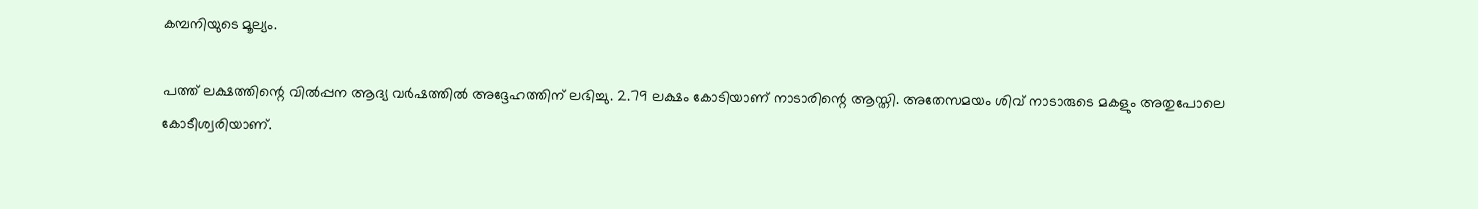കമ്പനിയുടെ മൂല്യം.

പത്ത് ലക്ഷത്തിന്റെ വില്‍പ്പന ആദ്യ വര്‍ഷത്തില്‍ അദ്ദേഹത്തിന് ലഭിച്ചു. 2.79 ലക്ഷം കോടിയാണ് നാടാരിന്റെ ആസ്തി. അതേസമയം ശിവ് നാടാരുടെ മകളും അതുപോലെ കോടീശ്വരിയാണ്.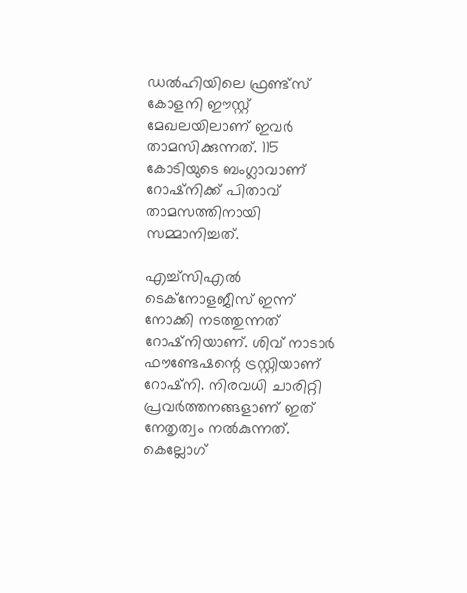ഡല്‍ഹിയിലെ ഫ്രണ്ട്‌സ് കോളനി ഈസ്റ്റ് മേഖലയിലാണ് ഇവര്‍ താമസിക്കുന്നത്. 115 കോടിയുടെ ബംഗ്ലാവാണ് റോഷ്‌നിക്ക് പിതാവ് താമസത്തിനായി സമ്മാനിച്ചത്.

എച്ച്‌സിഎല്‍ ടെക്‌നോളജീസ് ഇന്ന് നോക്കി നടത്തുന്നത് റോഷ്‌നിയാണ്. ശിവ് നാടാര്‍ ഫൗണ്ടേഷന്റെ ട്രസ്റ്റിയാണ് റോഷ്‌നി. നിരവധി ചാരിറ്റി പ്രവര്‍ത്തനങ്ങളാണ് ഇത് നേതൃത്വം നല്‍കുന്നത്. കെല്ലോഗ്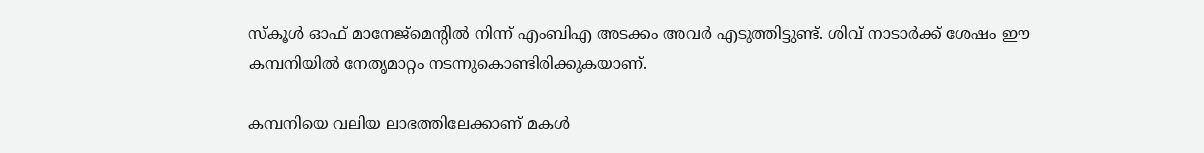സ്‌കൂള്‍ ഓഫ് മാനേജ്‌മെന്റില്‍ നിന്ന് എംബിഎ അടക്കം അവര്‍ എടുത്തിട്ടുണ്ട്. ശിവ് നാടാര്‍ക്ക് ശേഷം ഈ കമ്പനിയില്‍ നേതൃമാറ്റം നടന്നുകൊണ്ടിരിക്കുകയാണ്.

കമ്പനിയെ വലിയ ലാഭത്തിലേക്കാണ് മകള്‍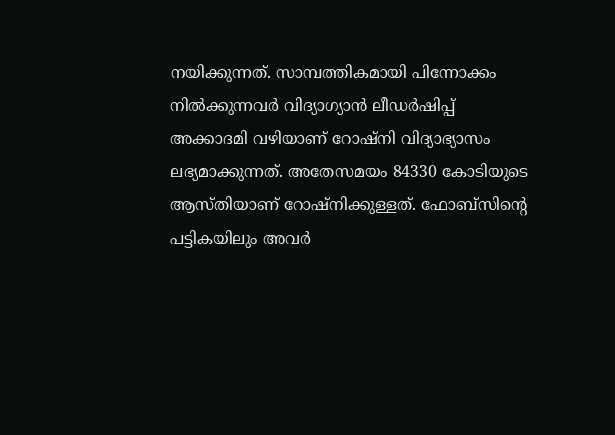നയിക്കുന്നത്. സാമ്പത്തികമായി പിന്നോക്കം നില്‍ക്കുന്നവര്‍ വിദ്യാഗ്യാന്‍ ലീഡര്‍ഷിപ്പ് അക്കാദമി വഴിയാണ് റോഷ്‌നി വിദ്യാഭ്യാസം ലഭ്യമാക്കുന്നത്. അതേസമയം 84330 കോടിയുടെ ആസ്തിയാണ് റോഷ്‌നിക്കുള്ളത്. ഫോബ്‌സിന്റെ പട്ടികയിലും അവര്‍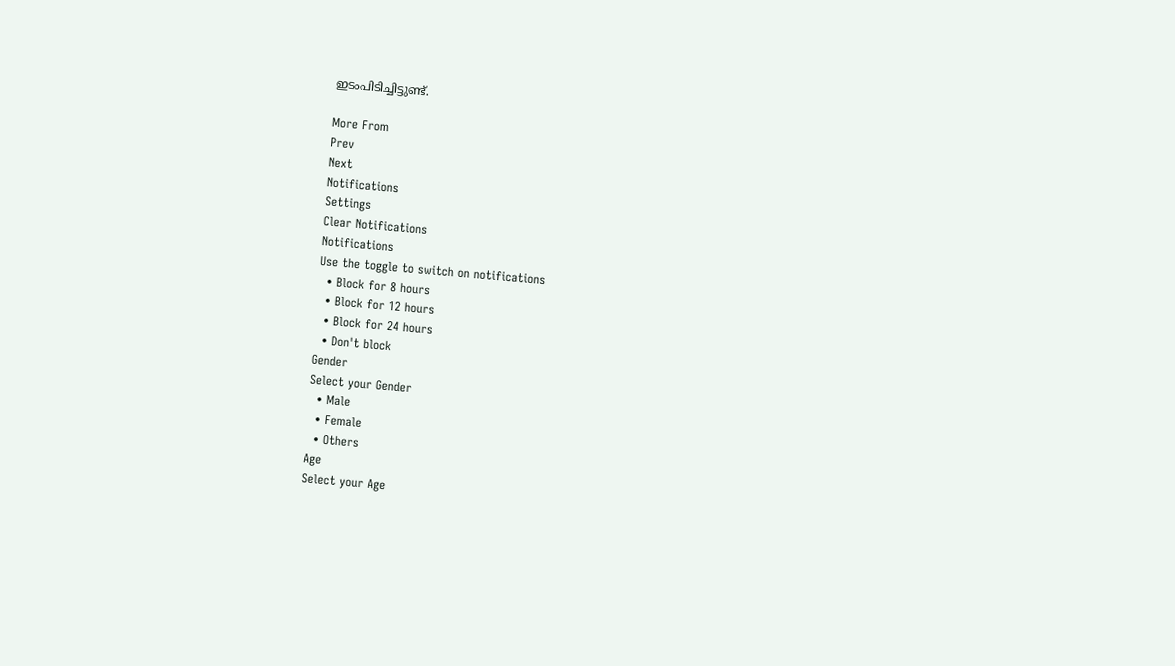ഇടംപിടിച്ചിട്ടുണ്ട്.

More From
Prev
Next
Notifications
Settings
Clear Notifications
Notifications
Use the toggle to switch on notifications
  • Block for 8 hours
  • Block for 12 hours
  • Block for 24 hours
  • Don't block
Gender
Select your Gender
  • Male
  • Female
  • Others
Age
Select your Age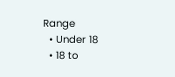Range
  • Under 18
  • 18 to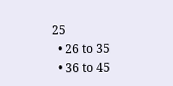25
  • 26 to 35
  • 36 to 45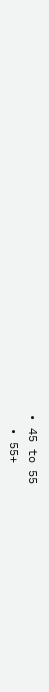• 45 to 55
  • 55+